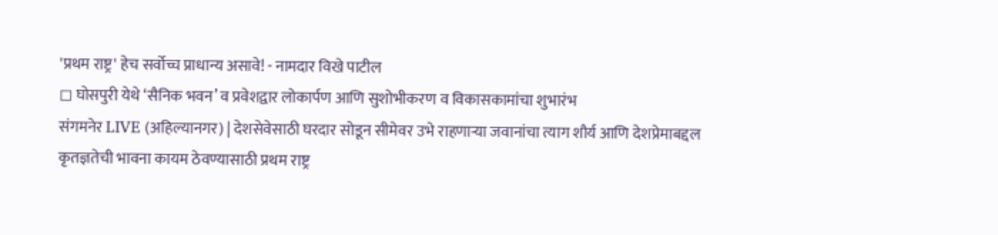'प्रथम राष्ट्र' हेच सर्वोच्च प्राधान्य असावे! - नामदार विखे पाटील
◻ घोसपुरी येथे ‘सैनिक भवन’ व प्रवेशद्वार लोकार्पण आणि सुशोभीकरण व विकासकामांचा शुभारंभ
संगमनेर LIVE (अहिल्यानगर) | देशसेवेसाठी घरदार सोडून सीमेवर उभे राहणाऱ्या जवानांचा त्याग शौर्य आणि देशप्रेमाबद्दल कृतज्ञतेची भावना कायम ठेवण्यासाठी प्रथम राष्ट्र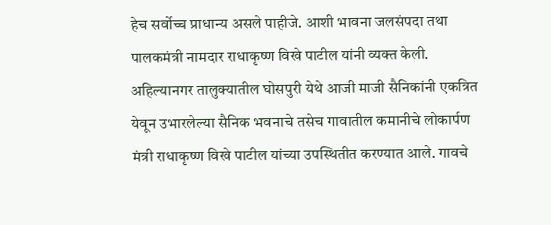हेच सर्वोच्च प्राधान्य असले पाहीजे. आशी भावना जलसंपदा तथा पालकमंत्री नामदार राधाकृष्ण विखे पाटील यांनी व्यक्त केली.
अहिल्यानगर तालुक्यातील घोसपुरी येथे आजी माजी सैनिकांनी एकत्रित येवून उभारलेल्या सैनिक भवनाचे तसेच गावातील कमानीचे लोकार्पण मंत्री राधाकृष्ण विखे पाटील यांच्या उपस्थितीत करण्यात आले. गावचे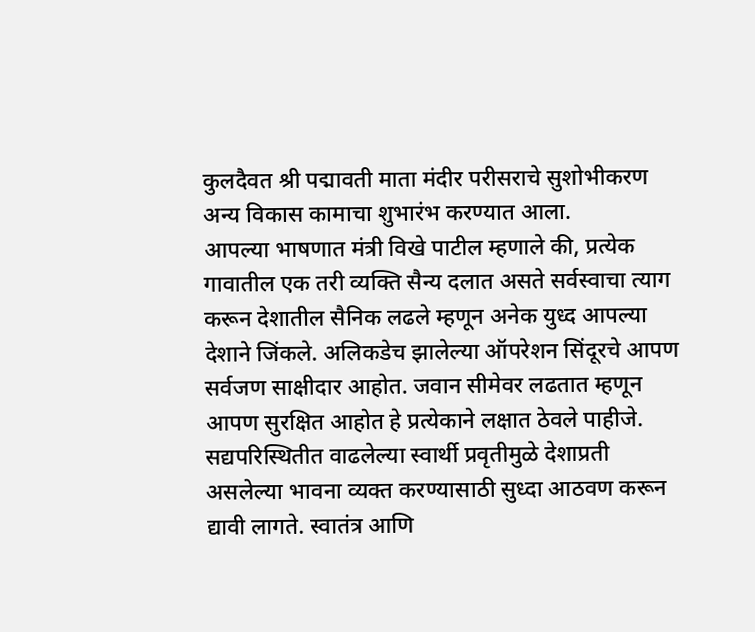कुलदैवत श्री पद्मावती माता मंदीर परीसराचे सुशोभीकरण अन्य विकास कामाचा शुभारंभ करण्यात आला.
आपल्या भाषणात मंत्री विखे पाटील म्हणाले की, प्रत्येक गावातील एक तरी व्यक्ति सैन्य दलात असते सर्वस्वाचा त्याग करून देशातील सैनिक लढले म्हणून अनेक युध्द आपल्या देशाने जिंकले. अलिकडेच झालेल्या ऑपरेशन सिंदूरचे आपण सर्वजण साक्षीदार आहोत. जवान सीमेवर लढतात म्हणून आपण सुरक्षित आहोत हे प्रत्येकाने लक्षात ठेवले पाहीजे.
सद्यपरिस्थितीत वाढलेल्या स्वार्थी प्रवृतीमुळे देशाप्रती असलेल्या भावना व्यक्त करण्यासाठी सुध्दा आठवण करून द्यावी लागते. स्वातंत्र आणि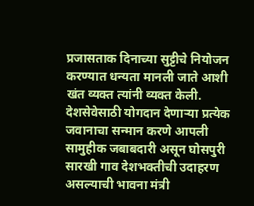प्रजासताक दिनाच्या सुट्टीचे नियोजन करण्यात धन्यता मानली जाते आशी खंत व्यक्त त्यांनी व्यक्त केली.
देशसेवेसाठी योगदान देणाऱ्या प्रत्येक जवानाचा सन्मान करणे आपली सामुहीक जबाबदारी असून घोसपुरी सारखी गाव देशभक्तीची उदाहरण असल्याची भावना मंत्री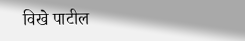विखे पाटील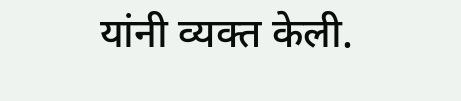यांनी व्यक्त केली.